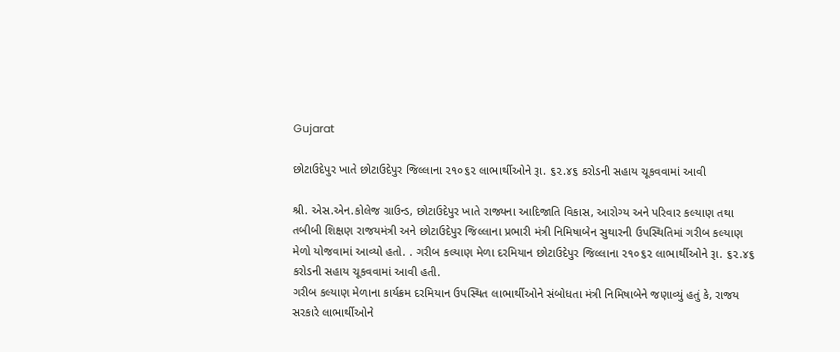Gujarat

છોટાઉદેપુર ખાતે છોટાઉદેપુર જિલ્લાના ૨૧૦૬૨ લાભાર્થીઓને રૂા. ૬૨.૪૬ કરોડની સહાય ચૂકવવામાં આવી

શ્રી. એસ.એન.કોલેજ ગ્રાઉન્ડ, છોટાઉદેપુર ખાતે રાજ્યના આદિજાતિ વિકાસ, આરોગ્ય અને પરિવાર કલ્યાણ તથા તબીબી શિક્ષણ રાજયમંત્રી અને છોટાઉદેપુર જિલ્લાના પ્રભારી મંત્રી નિમિષાબેન સુથારની ઉપસ્થિતિમાં ગરીબ કલ્યાણ મેળો યોજવામાં આવ્યો હતો. . ગરીબ કલ્યાણ મેળા દરમિયાન છોટાઉદેપુર જિલ્લાના ૨૧૦૬૨ લાભાર્થીઓને રૂા. ૬૨.૪૬ કરોડની સહાય ચૂકવવામાં આવી હતી.
ગરીબ કલ્યાણ મેળાના કાર્યક્રમ દરમિયાન ઉપસ્થિત લાભાર્થીઓને સંબોધતા મંત્રી નિમિષાબેને જણાવ્યું હતું કે, રાજય સરકારે લાભાર્થીઓને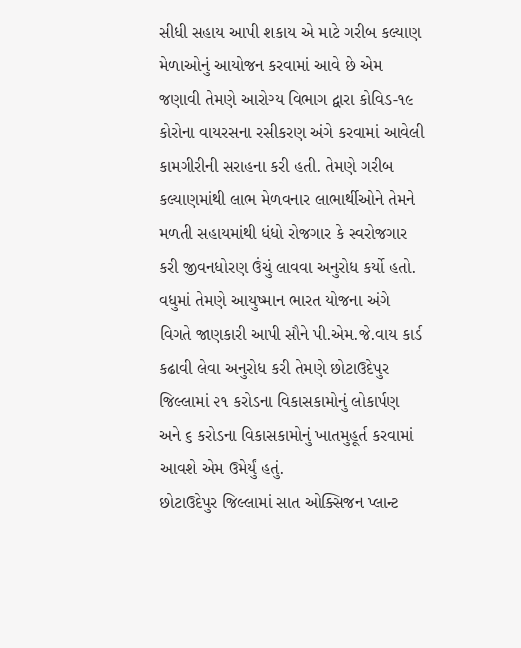સીધી સહાય આપી શકાય એ માટે ગરીબ કલ્યાણ મેળાઓનું આયોજન કરવામાં આવે છે એમ જણાવી તેમણે આરોગ્ય વિભાગ દ્વારા કોવિડ-૧૯ કોરોના વાયરસના રસીકરણ અંગે કરવામાં આવેલી કામગીરીની સરાહના કરી હતી. તેમણે ગરીબ કલ્યાણમાંથી લાભ મેળવનાર લાભાર્થીઓને તેમને મળતી સહાયમાંથી ધંધો રોજગાર કે સ્વરોજગાર કરી જીવનધોરણ ઉંચું લાવવા અનુરોધ કર્યો હતો. વધુમાં તેમણે આયુષ્માન ભારત યોજના અંગે વિગતે જાણકારી આપી સૌને પી.એમ.જે.વાય કાર્ડ કઢાવી લેવા અનુરોધ કરી તેમણે છોટાઉદેપુર જિલ્લામાં ૨૧ કરોડના વિકાસકામોનું લોકાર્પણ અને ૬ કરોડના વિકાસકામોનું ખાતમુહૂર્ત કરવામાં આવશે એમ ઉમેર્યું હતું.
છોટાઉદેપુર જિલ્લામાં સાત ઓક્સિજન પ્લાન્ટ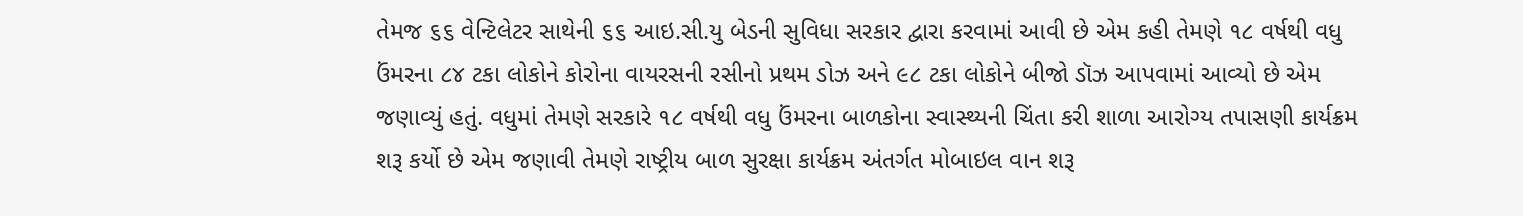તેમજ ૬૬ વેન્ટિલેટર સાથેની ૬૬ આઇ.સી.યુ બેડની સુવિધા સરકાર દ્વારા કરવામાં આવી છે એમ કહી તેમણે ૧૮ વર્ષથી વધુ ઉંમરના ૮૪ ટકા લોકોને કોરોના વાયરસની રસીનો પ્રથમ ડોઝ અને ૯૮ ટકા લોકોને બીજો ડૉઝ આપવામાં આવ્યો છે એમ જણાવ્યું હતું. વધુમાં તેમણે સરકારે ૧૮ વર્ષથી વધુ ઉંમરના બાળકોના સ્વાસ્થ્યની ચિંતા કરી શાળા આરોગ્ય તપાસણી કાર્યક્રમ શરૂ કર્યો છે એમ જણાવી તેમણે રાષ્ટ્રીય બાળ સુરક્ષા કાર્યક્રમ અંતર્ગત મોબાઇલ વાન શરૂ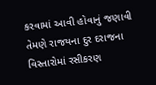કરવામાં આવી હોવાનું જણાવી તેમણે રાજયના દુર દરાજના વિસ્તારોમાં રસીકરણ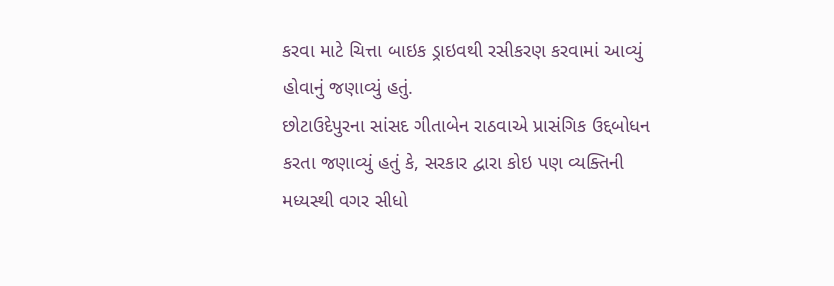કરવા માટે ચિત્તા બાઇક ડ્રાઇવથી રસીકરણ કરવામાં આવ્યું હોવાનું જણાવ્યું હતું.
છોટાઉદેપુરના સાંસદ ગીતાબેન રાઠવાએ પ્રાસંગિક ઉદ્દબોધન કરતા જણાવ્યું હતું કે, સરકાર દ્વારા કોઇ પણ વ્યક્તિની મધ્યસ્થી વગર સીધો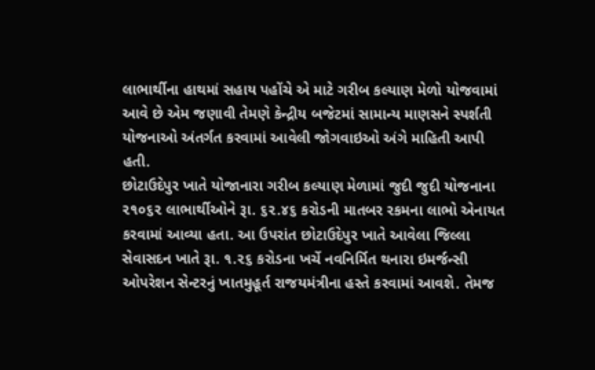લાભાર્થીના હાથમાં સહાય પહોંચે એ માટે ગરીબ કલ્યાણ મેળો યોજવામાં આવે છે એમ જણાવી તેમણે કેન્દ્રીય બજેટમાં સામાન્ય માણસને સ્પર્શતી યોજનાઓ અંતર્ગત કરવામાં આવેલી જોગવાઇઓ અંગે માહિતી આપી હતી.
છોટાઉદેપુર ખાતે યોજાનારા ગરીબ કલ્યાણ મેળામાં જુદી જુદી યોજનાના ૨૧૦૬૨ લાભાર્થીઓને રૂા. ૬૨.૪૬ કરોડની માતબર રકમના લાભો એનાયત કરવામાં આવ્યા હતા. આ ઉપરાંત છોટાઉદેપુર ખાતે આવેલા જિલ્લા સેવાસદન ખાતે રૂા. ૧.૨૬ કરોડના ખર્ચે નવનિર્મિત થનારા ઇમર્જન્સી ઓપરેશન સેન્ટરનું ખાતમુહૂર્ત રાજયમંત્રીના હસ્તે કરવામાં આવશે. તેમજ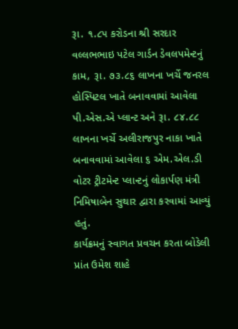રૂા. ૧.૮૫ કરોડના શ્રી સરદાર વલ્લભભાઇ પટેલ ગાર્ડન ડેવલપમેન્ટનું કામ, રૂા. ૭૩.૮૬ લાખના ખર્ચે જનરલ હોસ્પિટલ ખાતે બનાવવામાં આવેલા પી.એસ.એ પ્લાન્ટ અને રૂા. ૮૪.૮૮ લાખના ખર્ચે અલીરાજપુર નાકા ખાતે બનાવવામાં આવેલા ૬ એમ.એલ.ડી વોટર ટ્રીટમેન્ટ પ્લાન્ટનું લોકાર્પણ મંત્રી નિમિષાબેન સુથાર દ્વારા કરવામાં આવ્યું હતું.
કાર્યક્રમનું સ્વાગત પ્રવચન કરતા બોડેલી પ્રાંત ઉમેશ શાહે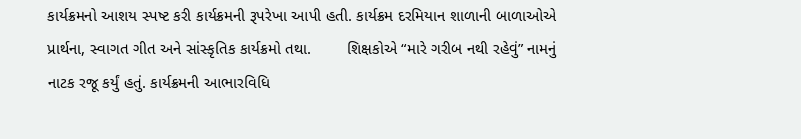કાર્યક્રમનો આશય સ્પષ્ટ કરી કાર્યક્રમની રૂપરેખા આપી હતી. કાર્યક્રમ દરમિયાન શાળાની બાળાઓએ પ્રાર્થના, સ્વાગત ગીત અને સાંસ્કૃતિક કાર્યક્રમો તથા.        શિક્ષકોએ “મારે ગરીબ નથી રહેવું” નામનું નાટક રજૂ કર્યું હતું. કાર્યક્રમની આભારવિધિ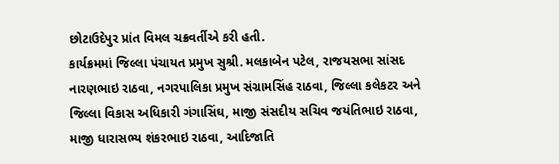છોટાઉદેપુર પ્રાંત વિમલ ચક્રવર્તીએ કરી હતી.
કાર્યક્રમમાં જિલ્લા પંચાયત પ્રમુખ સુશ્રી. મલકાબેન પટેલ, રાજયસભા સાંસદ નારણભાઇ રાઠવા, નગરપાલિકા પ્રમુખ સંગ્રામસિંહ રાઠવા, જિલ્લા કલેકટર અને જિલ્લા વિકાસ અધિકારી ગંગાસિંઘ, માજી સંસદીય સચિવ જયંતિભાઇ રાઠવા, માજી ધારાસભ્ય શંકરભાઇ રાઠવા, આદિજાતિ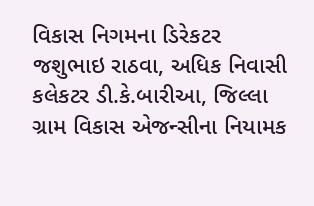વિકાસ નિગમના ડિરેકટર જશુભાઇ રાઠવા, અધિક નિવાસી કલેકટર ડી.કે.બારીઆ, જિલ્લા ગ્રામ વિકાસ એજન્સીના નિયામક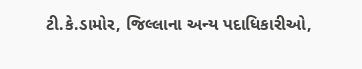ટી.કે.ડામોર, જિલ્લાના અન્ય પદાધિકારીઓ,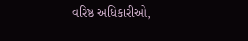વરિષ્ઠ અધિકારીઓ,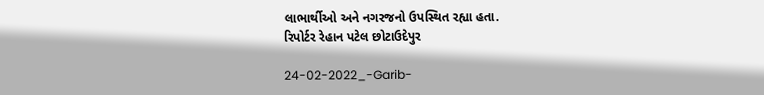લાભાર્થીઓ અને નગરજનો ઉપસ્થિત રહ્યા હતા.
રિપોર્ટર રેહાન પટેલ છોટાઉદેપુર

24-02-2022_-Garib-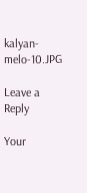kalyan-melo-10.JPG

Leave a Reply

Your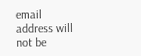email address will not be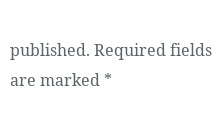published. Required fields are marked *